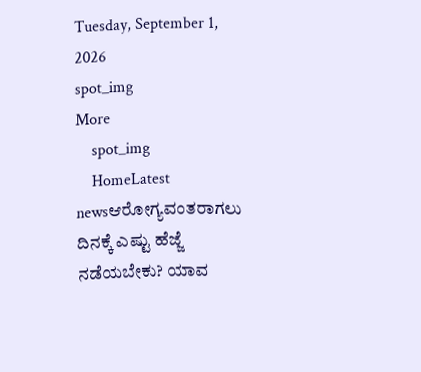Tuesday, September 1, 2026
spot_img
More
    spot_img
    HomeLatest newsಆರೋಗ್ಯವಂತರಾಗಲು ದಿನಕ್ಕೆ ಎಷ್ಟು ಹೆಜ್ಜೆ ನಡೆಯಬೇಕು? ಯಾವ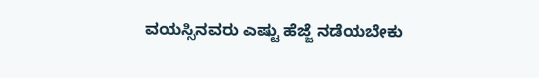ವಯಸ್ಸಿನವರು ಎಷ್ಟು ಹೆಜ್ಜೆ ನಡೆಯಬೇಕು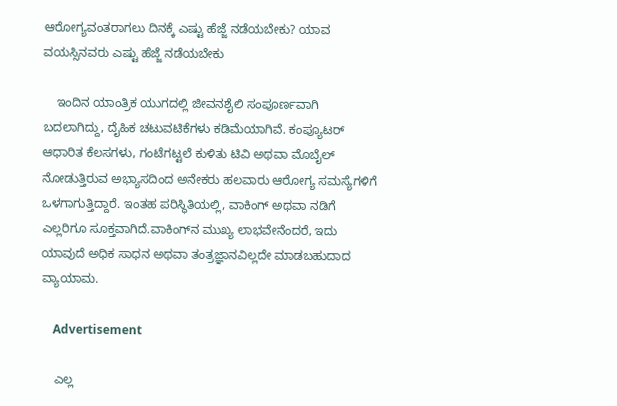ಆರೋಗ್ಯವಂತರಾಗಲು ದಿನಕ್ಕೆ ಎಷ್ಟು ಹೆಜ್ಜೆ ನಡೆಯಬೇಕು? ಯಾವ ವಯಸ್ಸಿನವರು ಎಷ್ಟು ಹೆಜ್ಜೆ ನಡೆಯಬೇಕು

    ಇಂದಿನ ಯಾಂತ್ರಿಕ ಯುಗದಲ್ಲಿ ಜೀವನಶೈಲಿ ಸಂಪೂರ್ಣವಾಗಿ ಬದಲಾಗಿದ್ದು, ದೈಹಿಕ ಚಟುವಟಿಕೆಗಳು ಕಡಿಮೆಯಾಗಿವೆ. ಕಂಪ್ಯೂಟರ್ ಆಧಾರಿತ ಕೆಲಸಗಳು, ಗಂಟೆಗಟ್ಟಲೆ ಕುಳಿತು ಟಿವಿ ಅಥವಾ ಮೊಬೈಲ್ ನೋಡುತ್ತಿರುವ ಅಭ್ಯಾಸದಿಂದ ಅನೇಕರು ಹಲವಾರು ಆರೋಗ್ಯ ಸಮಸ್ಯೆಗಳಿಗೆ ಒಳಗಾಗುತ್ತಿದ್ದಾರೆ. ಇಂತಹ ಪರಿಸ್ಥಿತಿಯಲ್ಲಿ, ವಾಕಿಂಗ್ ಅಥವಾ ನಡಿಗೆ ಎಲ್ಲರಿಗೂ ಸೂಕ್ತವಾಗಿದೆ.ವಾಕಿಂಗ್‌ನ ಮುಖ್ಯ ಲಾಭವೇನೆಂದರೆ, ಇದು ಯಾವುದೆ ಅಧಿಕ ಸಾಧನ ಅಥವಾ ತಂತ್ರಜ್ಞಾನವಿಲ್ಲದೇ ಮಾಡಬಹುದಾದ ವ್ಯಾಯಾಮ.

    Advertisement

    ಎಲ್ಲ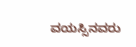ವಯಸ್ಸಿನವರು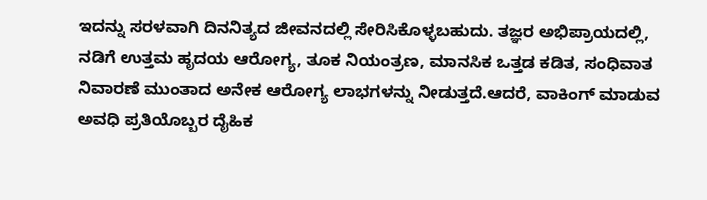ಇದನ್ನು ಸರಳವಾಗಿ ದಿನನಿತ್ಯದ ಜೀವನದಲ್ಲಿ ಸೇರಿಸಿಕೊಳ್ಳಬಹುದು. ತಜ್ಞರ ಅಭಿಪ್ರಾಯದಲ್ಲಿ, ನಡಿಗೆ ಉತ್ತಮ ಹೃದಯ ಆರೋಗ್ಯ, ತೂಕ ನಿಯಂತ್ರಣ, ಮಾನಸಿಕ ಒತ್ತಡ ಕಡಿತ, ಸಂಧಿವಾತ ನಿವಾರಣೆ ಮುಂತಾದ ಅನೇಕ ಆರೋಗ್ಯ ಲಾಭಗಳನ್ನು ನೀಡುತ್ತದೆ.ಆದರೆ, ವಾಕಿಂಗ್ ಮಾಡುವ ಅವಧಿ ಪ್ರತಿಯೊಬ್ಬರ ದೈಹಿಕ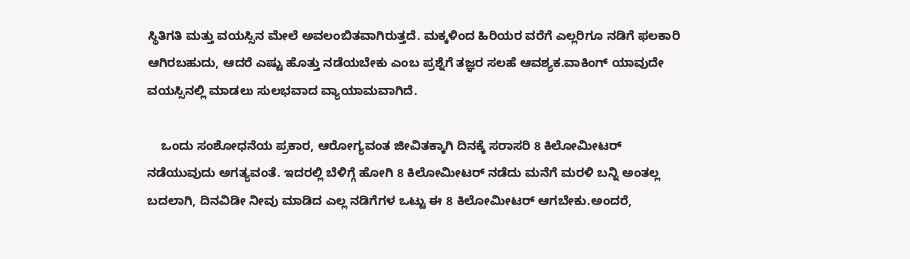ಸ್ಥಿತಿಗತಿ ಮತ್ತು ವಯಸ್ಸಿನ ಮೇಲೆ ಅವಲಂಬಿತವಾಗಿರುತ್ತದೆ. ಮಕ್ಕಳಿಂದ ಹಿರಿಯರ ವರೆಗೆ ಎಲ್ಲರಿಗೂ ನಡಿಗೆ ಫಲಕಾರಿ ಆಗಿರಬಹುದು, ಆದರೆ ಎಷ್ಟು ಹೊತ್ತು ನಡೆಯಬೇಕು ಎಂಬ ಪ್ರಶ್ನೆಗೆ ತಜ್ಞರ ಸಲಹೆ ಆವಶ್ಯಕ.ವಾಕಿಂಗ್ ಯಾವುದೇ ವಯಸ್ಸಿನಲ್ಲಿ ಮಾಡಲು ಸುಲಭವಾದ ವ್ಯಾಯಾಮವಾಗಿದೆ.

    ಒಂದು ಸಂಶೋಧನೆಯ ಪ್ರಕಾರ, ಆರೋಗ್ಯವಂತ ಜೀವಿತಕ್ಕಾಗಿ ದಿನಕ್ಕೆ ಸರಾಸರಿ 8 ಕಿಲೋಮೀಟರ್ ನಡೆಯುವುದು ಅಗತ್ಯವಂತೆ. ಇದರಲ್ಲಿ ಬೆಳಿಗ್ಗೆ ಹೋಗಿ 8 ಕಿಲೋಮೀಟರ್ ನಡೆದು ಮನೆಗೆ ಮರಳಿ ಬನ್ನಿ ಅಂತಲ್ಲ ಬದಲಾಗಿ, ದಿನವಿಡೀ ನೀವು ಮಾಡಿದ ಎಲ್ಲ ನಡಿಗೆಗಳ ಒಟ್ಟು ಈ 8 ಕಿಲೋಮೀಟರ್ ಆಗಬೇಕು.ಅಂದರೆ,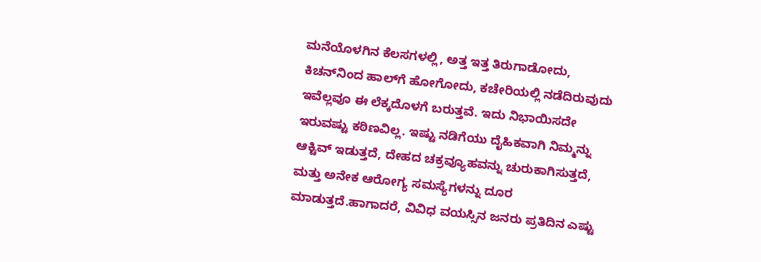ಮನೆಯೊಳಗಿನ ಕೆಲಸಗಳಲ್ಲಿ, ಅತ್ತ ಇತ್ತ ತಿರುಗಾಡೋದು, ಕಿಚನ್‌ನಿಂದ ಹಾಲ್‌ಗೆ ಹೋಗೋದು, ಕಚೇರಿಯಲ್ಲಿ ನಡೆದಿರುವುದು ಇವೆಲ್ಲವೂ ಈ ಲೆಕ್ಕದೊಳಗೆ ಬರುತ್ತವೆ. ಇದು ನಿಭಾಯಿಸದೇ ಇರುವಷ್ಟು ಕಠಿಣವಿಲ್ಲ. ಇಷ್ಟು ನಡಿಗೆಯು ದೈಹಿಕವಾಗಿ ನಿಮ್ಮನ್ನು ಆಕ್ಟಿವ್ ಇಡುತ್ತದೆ, ದೇಹದ ಚಕ್ರವ್ಯೂಹವನ್ನು ಚುರುಕಾಗಿಸುತ್ತದೆ, ಮತ್ತು ಅನೇಕ ಆರೋಗ್ಯ ಸಮಸ್ಯೆಗಳನ್ನು ದೂರ ಮಾಡುತ್ತದೆ.ಹಾಗಾದರೆ, ವಿವಿಧ ವಯಸ್ಸಿನ ಜನರು ಪ್ರತಿದಿನ ಎಷ್ಟು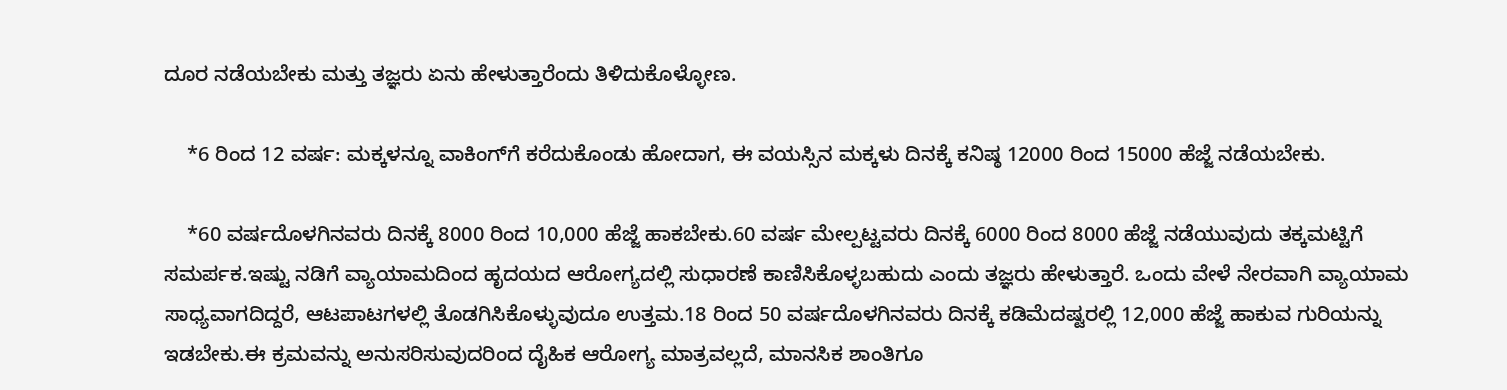ದೂರ ನಡೆಯಬೇಕು ಮತ್ತು ತಜ್ಞರು ಏನು ಹೇಳುತ್ತಾರೆಂದು ತಿಳಿದುಕೊಳ್ಳೋಣ.

    *6 ರಿಂದ 12 ವರ್ಷ: ಮಕ್ಕಳನ್ನೂ ವಾಕಿಂಗ್‌ಗೆ ಕರೆದುಕೊಂಡು ಹೋದಾಗ, ಈ ವಯಸ್ಸಿನ ಮಕ್ಕಳು ದಿನಕ್ಕೆ ಕನಿಷ್ಠ 12000 ರಿಂದ 15000 ಹೆಜ್ಜೆ ನಡೆಯಬೇಕು.

    *60 ವರ್ಷದೊಳಗಿನವರು ದಿನಕ್ಕೆ 8000 ರಿಂದ 10,000 ಹೆಜ್ಜೆ ಹಾಕಬೇಕು.60 ವರ್ಷ ಮೇಲ್ಪಟ್ಟವರು ದಿನಕ್ಕೆ 6000 ರಿಂದ 8000 ಹೆಜ್ಜೆ ನಡೆಯುವುದು ತಕ್ಕಮಟ್ಟಿಗೆ ಸಮರ್ಪಕ.ಇಷ್ಟು ನಡಿಗೆ ವ್ಯಾಯಾಮದಿಂದ ಹೃದಯದ ಆರೋಗ್ಯದಲ್ಲಿ ಸುಧಾರಣೆ ಕಾಣಿಸಿಕೊಳ್ಳಬಹುದು ಎಂದು ತಜ್ಞರು ಹೇಳುತ್ತಾರೆ. ಒಂದು ವೇಳೆ ನೇರವಾಗಿ ವ್ಯಾಯಾಮ ಸಾಧ್ಯವಾಗದಿದ್ದರೆ, ಆಟಪಾಟಗಳಲ್ಲಿ ತೊಡಗಿಸಿಕೊಳ್ಳುವುದೂ ಉತ್ತಮ.18 ರಿಂದ 50 ವರ್ಷದೊಳಗಿನವರು ದಿನಕ್ಕೆ ಕಡಿಮೆದಷ್ಟರಲ್ಲಿ 12,000 ಹೆಜ್ಜೆ ಹಾಕುವ ಗುರಿಯನ್ನು ಇಡಬೇಕು.ಈ ಕ್ರಮವನ್ನು ಅನುಸರಿಸುವುದರಿಂದ ದೈಹಿಕ ಆರೋಗ್ಯ ಮಾತ್ರವಲ್ಲದೆ, ಮಾನಸಿಕ ಶಾಂತಿಗೂ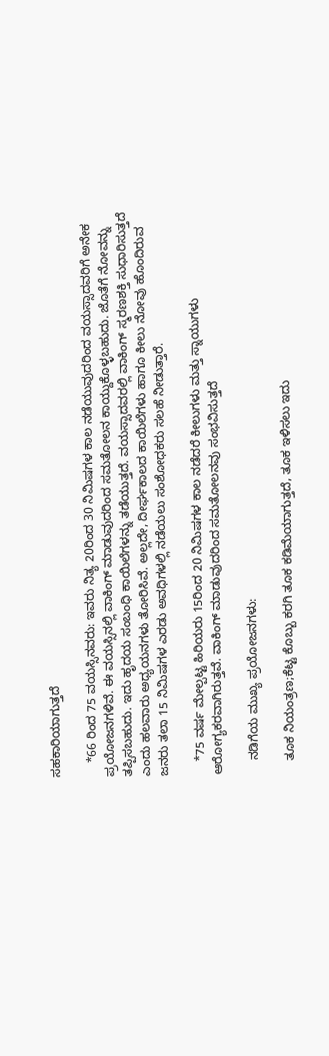ಸಹಕಾರಿಯಾಗುತ್ತದೆ

    *66 ರಿಂದ 75 ವಯಸ್ಸಿನವರು: ಇವರು ನಿತ್ಯ 20ರಿಂದ 30 ನಿಮಿಷಗಳ ಕಾಲ ನಡೆಯುವುದರಿಂದ ವಯಸ್ಸಾದವರಿಗೆ ಅನೇಕ ಪ್ರಯೋಜನಗಳಿವೆ. ಈ ವಯಸ್ಸಿನಲ್ಲಿ ವಾಕಿಂಗ್ ಮಾಡುವುದರಿಂದ ಸಮತೋಲನ ಕಾಯ್ದುಕೊಳ್ಳಬಹುದು. ಜೊತೆಗೆ ನೋವನ್ನು ತಪ್ಪಿಸಬಹುದು. ಇದು ಹೃದಯ ಸಂಬಂಧಿ ಕಾಯಿಲೆಗಳನ್ನು ತಡೆಯುತ್ತದೆ. ವಯಸ್ಸಾದವರಲ್ಲಿ ವಾಕಿಂಗ್ ಸ್ಮರಣಶಕ್ತಿ ಸುಧಾರಿಸುತ್ತದೆ ಎಂದು ಹಲವಾರು ಅಧ್ಯಯನಗಳು ತೋರಿಸಿವೆ. ಅಲ್ಲದೇ, ದೀರ್ಘಕಾಲದ ಕಾಯಿಲೆಗಳು ಹಾಗೂ ಕೀಲು ನೋವು ಹೊಂದಿರುವ ಜನರು ತಲಾ 15 ನಿಮಿಷಗಳ ಎರಡು ಅವಧಿಗಳಲ್ಲಿ ನಡೆಯಲು ಸಂಶೋಧಕರು ಸಲಹೆ ನೀಡುತ್ತಾರೆ.

    *75 ವರ್ಷ ಮೇಲ್ಪಟ್ಟ ಹಿರಿಯರು 15ರಿಂದ 20 ನಿಮಿಷಗಳ ಕಾಲ ನಡೆದರೆ ಕೀಲುಗಳು ಮತ್ತು ಸ್ನಾಯುಗಳು ಆರೋಗ್ಯಕರವಾಗಿರುತ್ತವೆ. ವಾಕಿಂಗ್ ಮಾಡುವುದರಿಂದ ಸಮತೋಲನವು ಸಂಭವಿಸುತ್ತದೆ

    ನಡಿಗೆಯ ಮುಖ್ಯ ಪ್ರಯೋಜನಗಳು:

    ತೂಕ ನಿಯಂತ್ರಣ;ಕೆಟ್ಟ ಕೊಬ್ಬು ಕರಗಿ ತೂಕ ಕಡಿಮೆಯಾಗುತ್ತದೆ, ತೂಕ ಇಳಿಸಲು ಇದು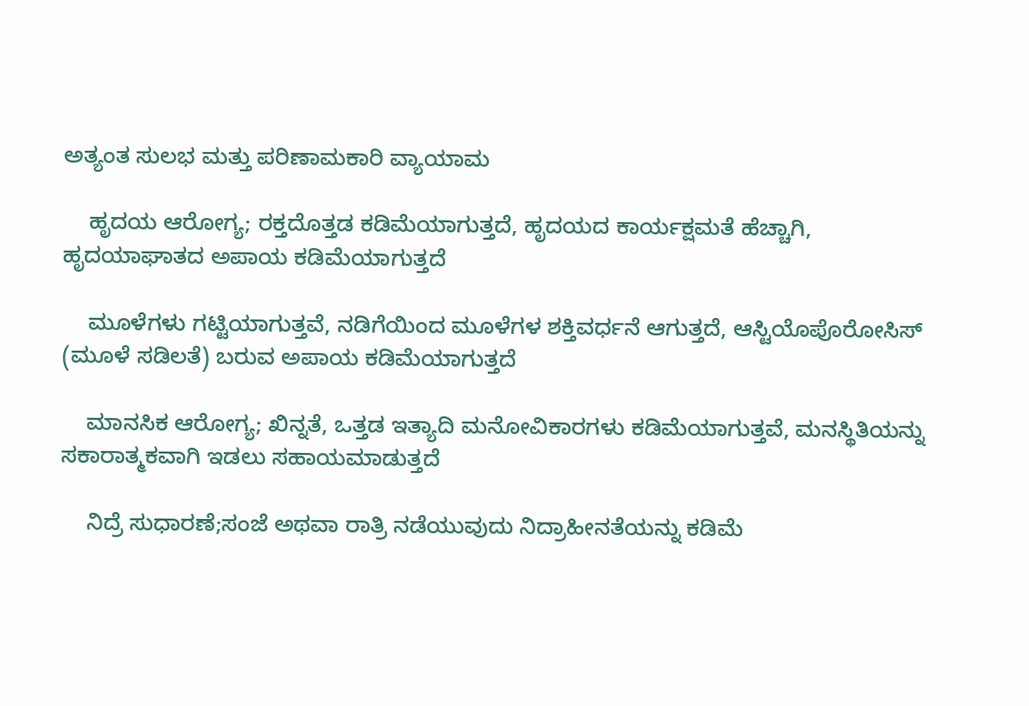ಅತ್ಯಂತ ಸುಲಭ ಮತ್ತು ಪರಿಣಾಮಕಾರಿ ವ್ಯಾಯಾಮ

    ಹೃದಯ ಆರೋಗ್ಯ; ರಕ್ತದೊತ್ತಡ ಕಡಿಮೆಯಾಗುತ್ತದೆ, ಹೃದಯದ ಕಾರ್ಯಕ್ಷಮತೆ ಹೆಚ್ಚಾಗಿ, ಹೃದಯಾಘಾತದ ಅಪಾಯ ಕಡಿಮೆಯಾಗುತ್ತದೆ

    ಮೂಳೆಗಳು ಗಟ್ಟಿಯಾಗುತ್ತವೆ, ನಡಿಗೆಯಿಂದ ಮೂಳೆಗಳ ಶಕ್ತಿವರ್ಧನೆ ಆಗುತ್ತದೆ, ಆಸ್ಟಿಯೊಪೊರೋಸಿಸ್ (ಮೂಳೆ ಸಡಿಲತೆ) ಬರುವ ಅಪಾಯ ಕಡಿಮೆಯಾಗುತ್ತದೆ

    ಮಾನಸಿಕ ಆರೋಗ್ಯ; ಖಿನ್ನತೆ, ಒತ್ತಡ ಇತ್ಯಾದಿ ಮನೋವಿಕಾರಗಳು ಕಡಿಮೆಯಾಗುತ್ತವೆ, ಮನಸ್ಥಿತಿಯನ್ನು ಸಕಾರಾತ್ಮಕವಾಗಿ ಇಡಲು ಸಹಾಯಮಾಡುತ್ತದೆ

    ನಿದ್ರೆ ಸುಧಾರಣೆ;ಸಂಜೆ ಅಥವಾ ರಾತ್ರಿ ನಡೆಯುವುದು ನಿದ್ರಾಹೀನತೆಯನ್ನು ಕಡಿಮೆ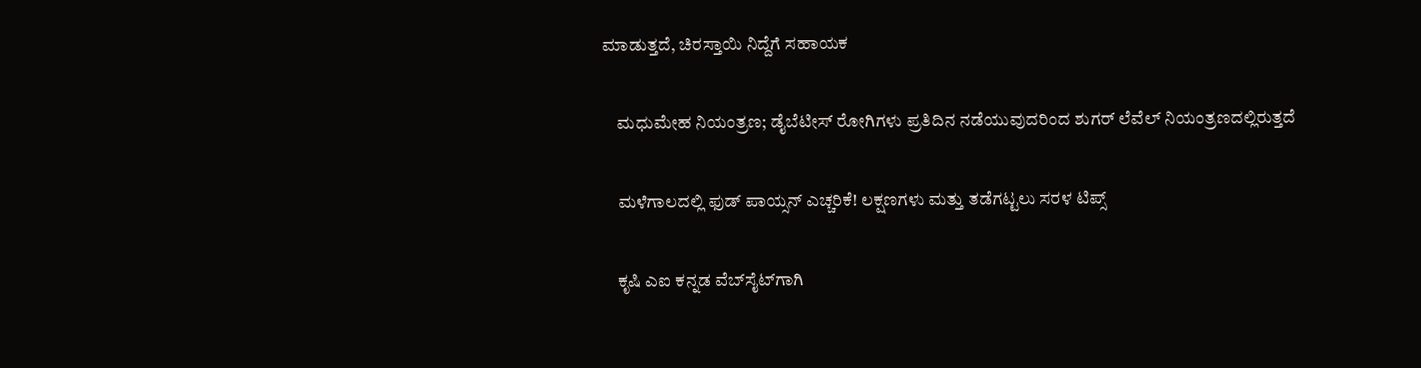ಮಾಡುತ್ತದೆ, ಚಿರಸ್ತಾಯಿ ನಿದ್ದೆಗೆ ಸಹಾಯಕ

    ಮಧುಮೇಹ ನಿಯಂತ್ರಣ; ಡೈಬೆಟೀಸ್ ರೋಗಿಗಳು ಪ್ರತಿದಿನ ನಡೆಯುವುದರಿಂದ ಶುಗರ್ ಲೆವೆಲ್ ನಿಯಂತ್ರಣದಲ್ಲಿರುತ್ತದೆ

    ಮಳೆಗಾಲದಲ್ಲಿ ಫುಡ್ ಪಾಯ್ಸನ್ ಎಚ್ಚರಿಕೆ! ಲಕ್ಷಣಗಳು ಮತ್ತು ತಡೆಗಟ್ಟಲು ಸರಳ ಟಿಪ್ಸ್

    ಕೃಷಿ ಎಐ ಕನ್ನಡ ವೆಬ್‌ಸೈಟ್‌ಗಾಗಿ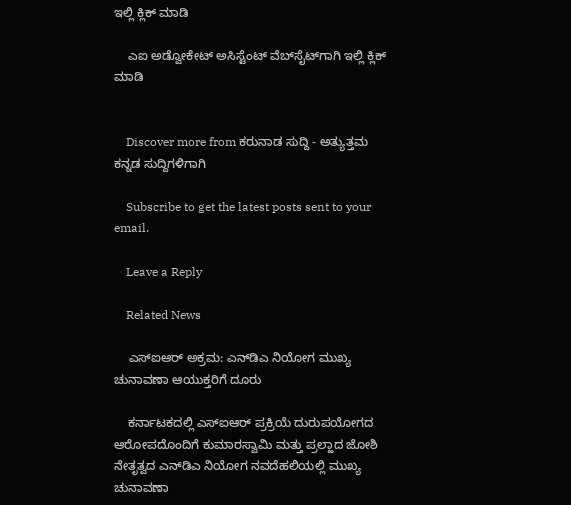ಇಲ್ಲಿ ಕ್ಲಿಕ್‌ ಮಾಡಿ

    ಎಐ ಅಡ್ವೋಕೇಟ್‌ ಅಸಿಸ್ಟೆಂಟ್‌ ವೆಬ್‌ಸೈಟ್‌ಗಾಗಿ ಇಲ್ಲಿ ಕ್ಲಿಕ್‌ ಮಾಡಿ


    Discover more from ಕರುನಾಡ ಸುದ್ದಿ - ಅತ್ಯುತ್ತಮ ಕನ್ನಡ ಸುದ್ದಿಗಳಿಗಾಗಿ

    Subscribe to get the latest posts sent to your email.

    Leave a Reply

    Related News

    ಎಸ್‌ಐಆರ್ ಅಕ್ರಮ: ಎನ್‌ಡಿಎ ನಿಯೋಗ ಮುಖ್ಯ ಚುನಾವಣಾ ಆಯುಕ್ತರಿಗೆ ದೂರು

    ಕರ್ನಾಟಕದಲ್ಲಿ ಎಸ್‌ಐಆರ್ ಪ್ರಕ್ರಿಯೆ ದುರುಪಯೋಗದ ಆರೋಪದೊಂದಿಗೆ ಕುಮಾರಸ್ವಾಮಿ ಮತ್ತು ಪ್ರಲ್ಹಾದ ಜೋಶಿ ನೇತೃತ್ವದ ಎನ್‌ಡಿಎ ನಿಯೋಗ ನವದೆಹಲಿಯಲ್ಲಿ ಮುಖ್ಯ ಚುನಾವಣಾ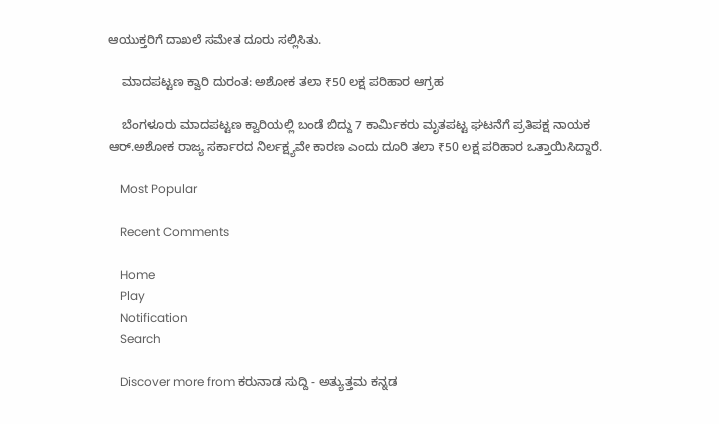ಆಯುಕ್ತರಿಗೆ ದಾಖಲೆ ಸಮೇತ ದೂರು ಸಲ್ಲಿಸಿತು.

    ಮಾದಪಟ್ಟಣ ಕ್ವಾರಿ ದುರಂತ: ಅಶೋಕ ತಲಾ ₹50 ಲಕ್ಷ ಪರಿಹಾರ ಆಗ್ರಹ

    ಬೆಂಗಳೂರು ಮಾದಪಟ್ಟಣ ಕ್ವಾರಿಯಲ್ಲಿ ಬಂಡೆ ಬಿದ್ದು 7 ಕಾರ್ಮಿಕರು ಮೃತಪಟ್ಟ ಘಟನೆಗೆ ಪ್ರತಿಪಕ್ಷ ನಾಯಕ ಆರ್.ಅಶೋಕ ರಾಜ್ಯ ಸರ್ಕಾರದ ನಿರ್ಲಕ್ಷ್ಯವೇ ಕಾರಣ ಎಂದು ದೂರಿ ತಲಾ ₹50 ಲಕ್ಷ ಪರಿಹಾರ ಒತ್ತಾಯಿಸಿದ್ದಾರೆ.

    Most Popular

    Recent Comments

    Home
    Play
    Notification
    Search

    Discover more from ಕರುನಾಡ ಸುದ್ದಿ - ಅತ್ಯುತ್ತಮ ಕನ್ನಡ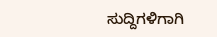ಸುದ್ದಿಗಳಿಗಾಗಿ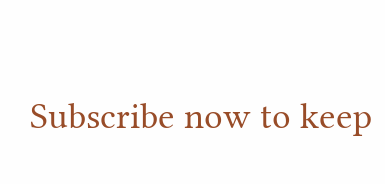Subscribe now to keep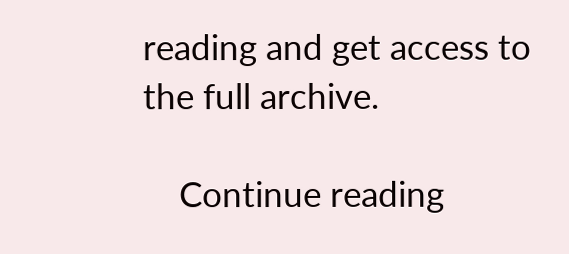reading and get access to the full archive.

    Continue reading